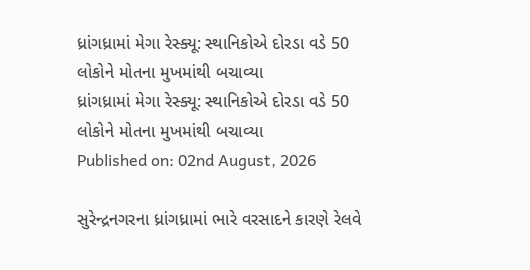ધ્રાંગધ્રામાં મેગા રેસ્ક્યૂ: સ્થાનિકોએ દોરડા વડે 50 લોકોને મોતના મુખમાંથી બચાવ્યા
ધ્રાંગધ્રામાં મેગા રેસ્ક્યૂ: સ્થાનિકોએ દોરડા વડે 50 લોકોને મોતના મુખમાંથી બચાવ્યા
Published on: 02nd August, 2026

સુરેન્દ્રનગરના ધ્રાંગધ્રામાં ભારે વરસાદને કારણે રેલવે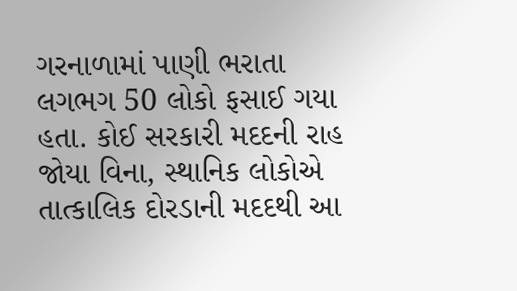ગરનાળામાં પાણી ભરાતા લગભગ 50 લોકો ફસાઈ ગયા હતા. કોઈ સરકારી મદદની રાહ જોયા વિના, સ્થાનિક લોકોએ તાત્કાલિક દોરડાની મદદથી આ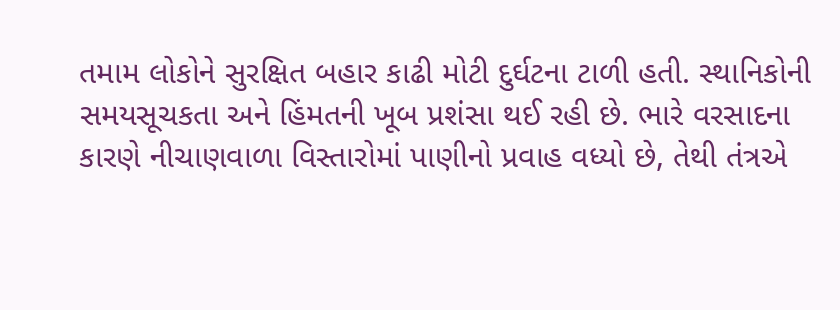તમામ લોકોને સુરક્ષિત બહાર કાઢી મોટી દુર્ઘટના ટાળી હતી. સ્થાનિકોની સમયસૂચકતા અને હિંમતની ખૂબ પ્રશંસા થઈ રહી છે. ભારે વરસાદના કારણે નીચાણવાળા વિસ્તારોમાં પાણીનો પ્રવાહ વધ્યો છે, તેથી તંત્રએ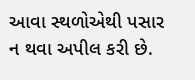આવા સ્થળોએથી પસાર ન થવા અપીલ કરી છે.